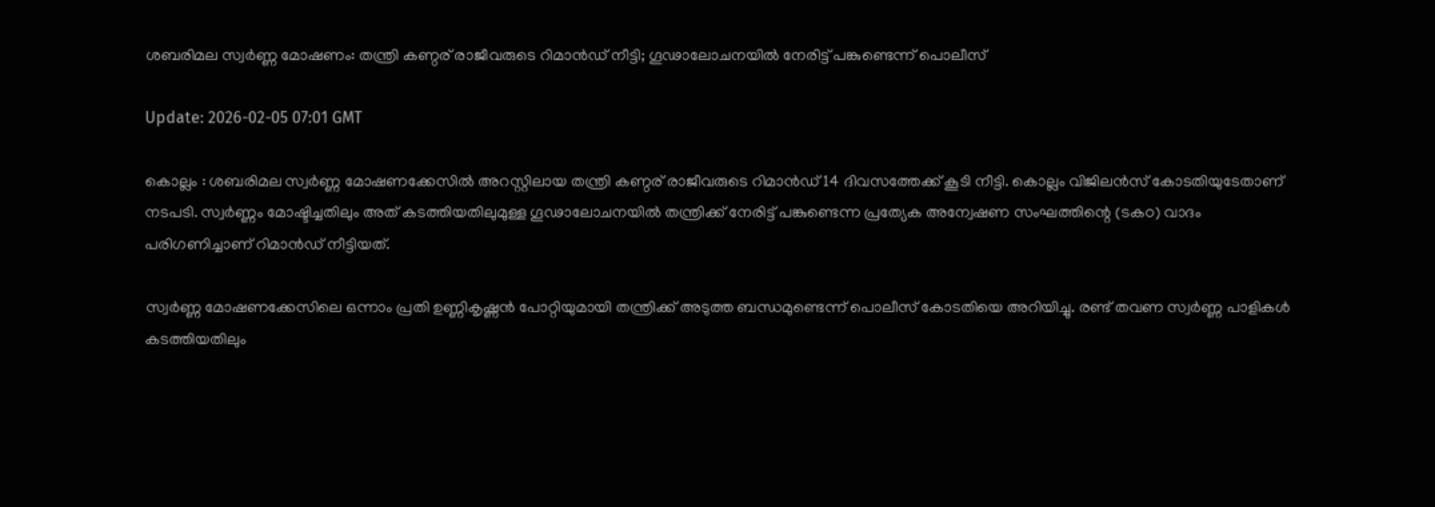ശബരിമല സ്വര്‍ണ്ണ മോഷണം: തന്ത്രി കണ്ഠര് രാജീവരുടെ റിമാന്‍ഡ് നീട്ടി; ഗൂഢാലോചനയില്‍ നേരിട്ട് പങ്കുണ്ടെന്ന് പൊലീസ്

Update: 2026-02-05 07:01 GMT

കൊല്ലം : ശബരിമല സ്വര്‍ണ്ണ മോഷണക്കേസില്‍ അറസ്റ്റിലായ തന്ത്രി കണ്ഠര് രാജീവരുടെ റിമാന്‍ഡ് 14 ദിവസത്തേക്ക് കൂടി നീട്ടി. കൊല്ലം വിജിലന്‍സ് കോടതിയുടേതാണ് നടപടി. സ്വര്‍ണ്ണം മോഷ്ടിച്ചതിലും അത് കടത്തിയതിലുമുള്ള ഗൂഢാലോചനയില്‍ തന്ത്രിക്ക് നേരിട്ട് പങ്കുണ്ടെന്ന പ്രത്യേക അന്വേഷണ സംഘത്തിന്റെ (ടകഠ) വാദം പരിഗണിച്ചാണ് റിമാന്‍ഡ് നീട്ടിയത്.

സ്വര്‍ണ്ണ മോഷണക്കേസിലെ ഒന്നാം പ്രതി ഉണ്ണികൃഷ്ണന്‍ പോറ്റിയുമായി തന്ത്രിക്ക് അടുത്ത ബന്ധമുണ്ടെന്ന് പൊലീസ് കോടതിയെ അറിയിച്ചു. രണ്ട് തവണ സ്വര്‍ണ്ണ പാളികള്‍ കടത്തിയതിലും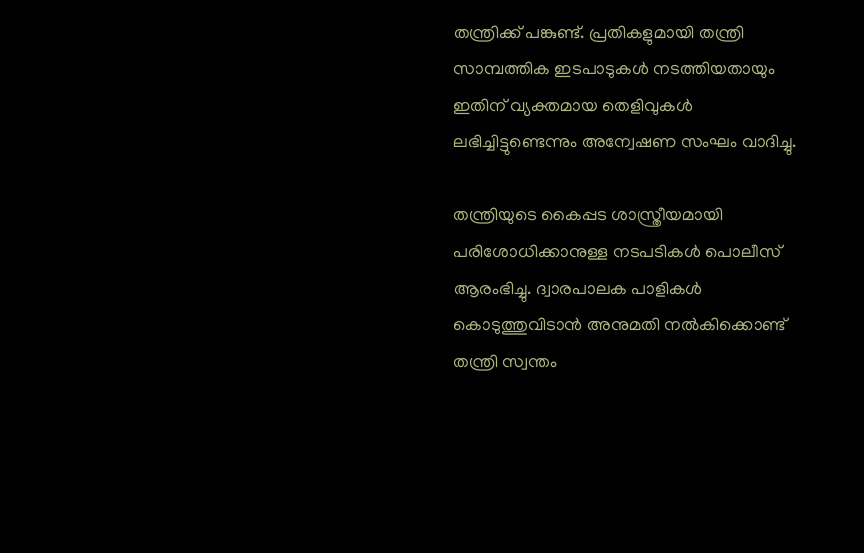തന്ത്രിക്ക് പങ്കുണ്ട്. പ്രതികളുമായി തന്ത്രി സാമ്പത്തിക ഇടപാടുകള്‍ നടത്തിയതായും ഇതിന് വ്യക്തമായ തെളിവുകള്‍ ലഭിച്ചിട്ടുണ്ടെന്നും അന്വേഷണ സംഘം വാദിച്ചു.

തന്ത്രിയുടെ കൈപ്പട ശാസ്ത്രീയമായി പരിശോധിക്കാനുള്ള നടപടികള്‍ പൊലീസ് ആരംഭിച്ചു. ദ്വാരപാലക പാളികള്‍ കൊടുത്തുവിടാന്‍ അനുമതി നല്‍കിക്കൊണ്ട് തന്ത്രി സ്വന്തം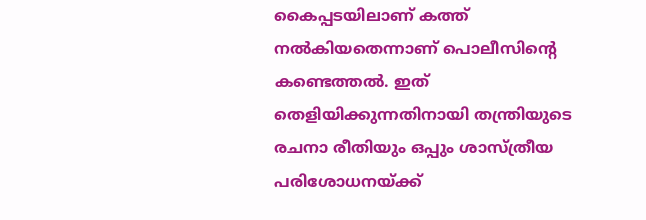കൈപ്പടയിലാണ് കത്ത് നല്‍കിയതെന്നാണ് പൊലീസിന്റെ കണ്ടെത്തല്‍. ഇത് തെളിയിക്കുന്നതിനായി തന്ത്രിയുടെ രചനാ രീതിയും ഒപ്പും ശാസ്ത്രീയ പരിശോധനയ്ക്ക്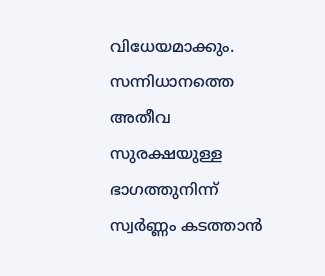വിധേയമാക്കും. സന്നിധാനത്തെ അതീവ സുരക്ഷയുള്ള ഭാഗത്തുനിന്ന് സ്വര്‍ണ്ണം കടത്താന്‍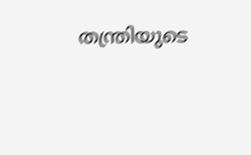തന്ത്രിയുടെ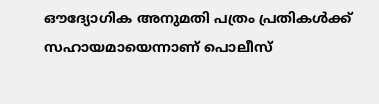ഔദ്യോഗിക അനുമതി പത്രം പ്രതികള്‍ക്ക് സഹായമായെന്നാണ് പൊലീസ്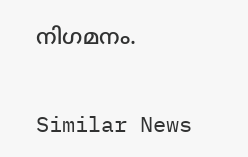നിഗമനം.

Similar News